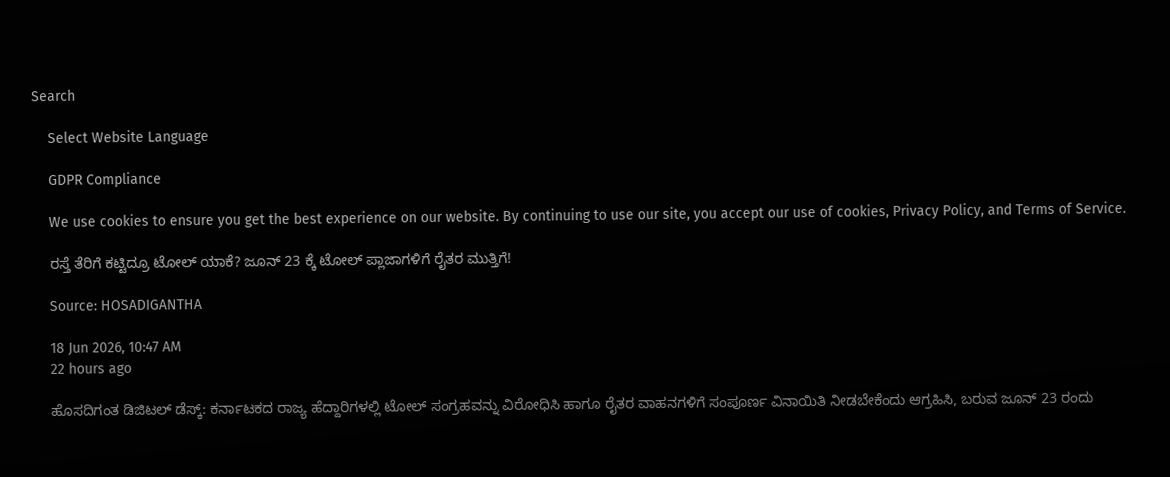Search

    Select Website Language

    GDPR Compliance

    We use cookies to ensure you get the best experience on our website. By continuing to use our site, you accept our use of cookies, Privacy Policy, and Terms of Service.

    ರಸ್ತೆ ತೆರಿಗೆ ಕಟ್ಟಿದ್ರೂ ಟೋಲ್ ಯಾಕೆ? ಜೂನ್ 23 ಕ್ಕೆ ಟೋಲ್ ಪ್ಲಾಜಾಗಳಿಗೆ ರೈತರ ಮುತ್ತಿಗೆ!

    Source: HOSADIGANTHA

    18 Jun 2026, 10:47 AM
    22 hours ago

    ಹೊಸದಿಗಂತ ಡಿಜಿಟಲ್ ಡೆಸ್ಕ್: ಕರ್ನಾಟಕದ ರಾಜ್ಯ ಹೆದ್ದಾರಿಗಳಲ್ಲಿ ಟೋಲ್ ಸಂಗ್ರಹವನ್ನು ವಿರೋಧಿಸಿ ಹಾಗೂ ರೈತರ ವಾಹನಗಳಿಗೆ ಸಂಪೂರ್ಣ ವಿನಾಯಿತಿ ನೀಡಬೇಕೆಂದು ಆಗ್ರಹಿಸಿ, ಬರುವ ಜೂನ್ 23 ರಂದು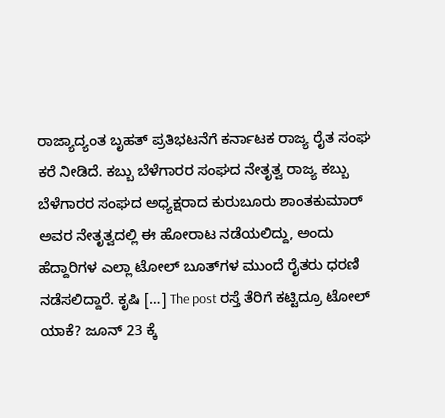ರಾಜ್ಯಾದ್ಯಂತ ಬೃಹತ್ ಪ್ರತಿಭಟನೆಗೆ ಕರ್ನಾಟಕ ರಾಜ್ಯ ರೈತ ಸಂಘ ಕರೆ ನೀಡಿದೆ. ಕಬ್ಬು ಬೆಳೆಗಾರರ ಸಂಘದ ನೇತೃತ್ವ ರಾಜ್ಯ ಕಬ್ಬು ಬೆಳೆಗಾರರ ಸಂಘದ ಅಧ್ಯಕ್ಷರಾದ ಕುರುಬೂರು ಶಾಂತಕುಮಾರ್ ಅವರ ನೇತೃತ್ವದಲ್ಲಿ ಈ ಹೋರಾಟ ನಡೆಯಲಿದ್ದು, ಅಂದು ಹೆದ್ದಾರಿಗಳ ಎಲ್ಲಾ ಟೋಲ್ ಬೂತ್‌ಗಳ ಮುಂದೆ ರೈತರು ಧರಣಿ ನಡೆಸಲಿದ್ದಾರೆ. ಕೃಷಿ […] The post ರಸ್ತೆ ತೆರಿಗೆ ಕಟ್ಟಿದ್ರೂ ಟೋಲ್ ಯಾಕೆ? ಜೂನ್ 23 ಕ್ಕೆ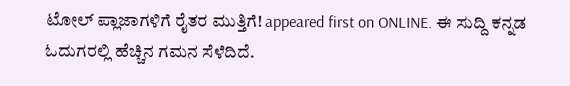ಟೋಲ್ ಪ್ಲಾಜಾಗಳಿಗೆ ರೈತರ ಮುತ್ತಿಗೆ! appeared first on ONLINE. ಈ ಸುದ್ದಿ ಕನ್ನಡ ಓದುಗರಲ್ಲಿ ಹೆಚ್ಚಿನ ಗಮನ ಸೆಳೆದಿದೆ.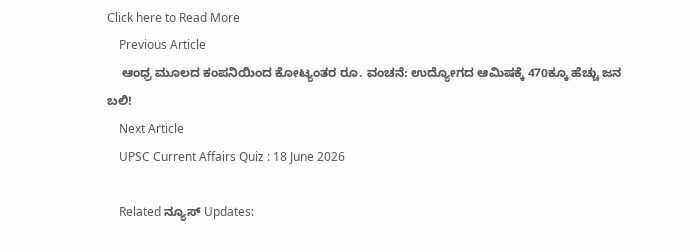Click here to Read More
    Previous Article
    ಆಂಧ್ರ ಮೂಲದ ಕಂಪನಿಯಿಂದ ಕೋಟ್ಯಂತರ ರೂ. ವಂಚನೆ: ಉದ್ಯೋಗದ ಆಮಿಷಕ್ಕೆ 470ಕ್ಕೂ ಹೆಚ್ಚು ಜನ ಬಲಿ!
    Next Article
    UPSC Current Affairs Quiz : 18 June 2026

    Related ನ್ಯೂಸ್ Updates: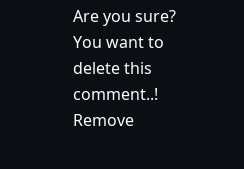Are you sure? You want to delete this comment..! Remove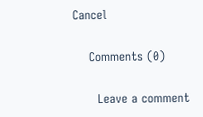Cancel

    Comments (0)

      Leave a comment